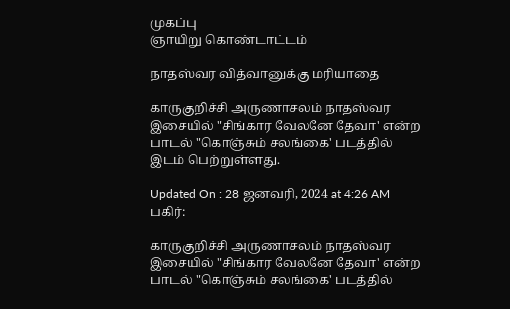முகப்பு
ஞாயிறு கொண்டாட்டம்

நாதஸ்வர வித்வானுக்கு மரியாதை

காருகுறிச்சி அருணாசலம் நாதஸ்வர இசையில் "சிங்கார வேலனே தேவா' என்ற பாடல் "கொஞ்சும் சலங்கை' படத்தில் இடம் பெற்றுள்ளது.

Updated On : 28 ஜனவரி, 2024 at 4:26 AM
பகிர்:

காருகுறிச்சி அருணாசலம் நாதஸ்வர இசையில் "சிங்கார வேலனே தேவா' என்ற பாடல் "கொஞ்சும் சலங்கை' படத்தில்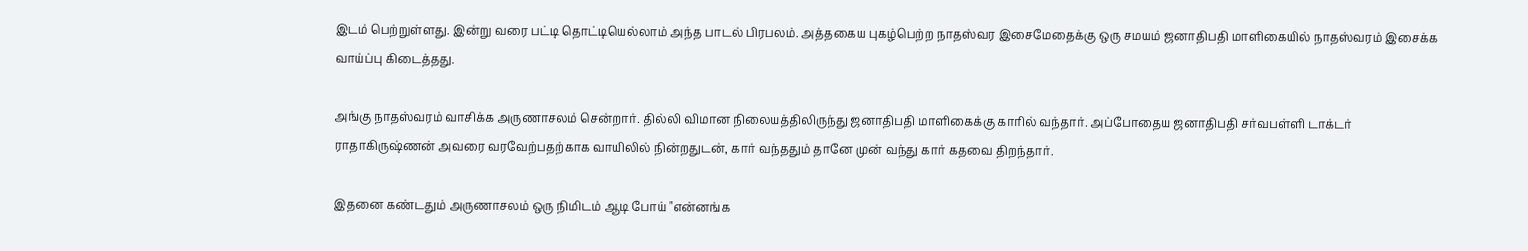இடம் பெற்றுள்ளது. இன்று வரை பட்டி தொட்டியெல்லாம் அந்த பாடல் பிரபலம். அத்தகைய புகழ்பெற்ற நாதஸ்வர இசைமேதைக்கு ஒரு சமயம் ஜனாதிபதி மாளிகையில் நாதஸ்வரம் இசைக்க வாய்ப்பு கிடைத்தது.

அங்கு நாதஸ்வரம் வாசிக்க அருணாசலம் சென்றார். தில்லி விமான நிலையத்திலிருந்து ஜனாதிபதி மாளிகைக்கு காரில் வந்தார். அப்போதைய ஜனாதிபதி சர்வபள்ளி டாக்டர் ராதாகிருஷ்ணன் அவரை வரவேற்பதற்காக வாயிலில் நின்றதுடன், கார் வந்ததும் தானே முன் வந்து கார் கதவை திறந்தார்.

இதனை கண்டதும் அருணாசலம் ஒரு நிமிடம் ஆடி போய் "என்னங்க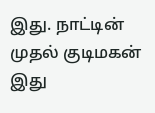இது. நாட்டின் முதல் குடிமகன் இது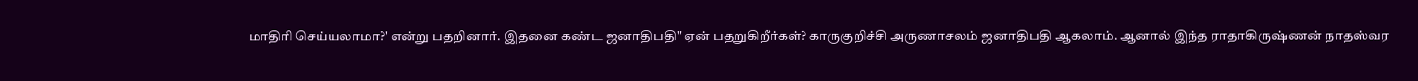மாதிரி செய்யலாமா?' என்று பதறினார். இதனை கண்ட ஜனாதிபதி" ஏன் பதறுகிறீர்கள்? காருகுறிச்சி அருணாசலம் ஜனாதிபதி ஆகலாம். ஆனால் இந்த ராதாகிருஷ்ணன் நாதஸ்வர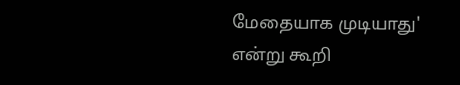மேதையாக முடியாது' என்று கூறி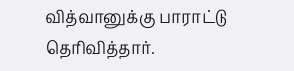வித்வானுக்கு பாராட்டு தெரிவித்தார்.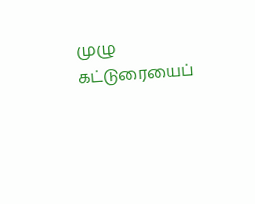முழு கட்டுரையைப்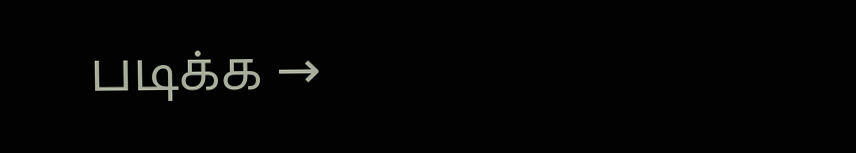படிக்க →